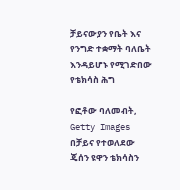ቻይናውያን የቤት እና የንግድ ተቋማት ባለቤት እንዳይሆኑ የሚገድበው የቴክሳስ ሕግ

የፎቶው ባለመብት, Getty Images
በቻይና የተወለደው ጄሰን ዩዋን ቴክሳስን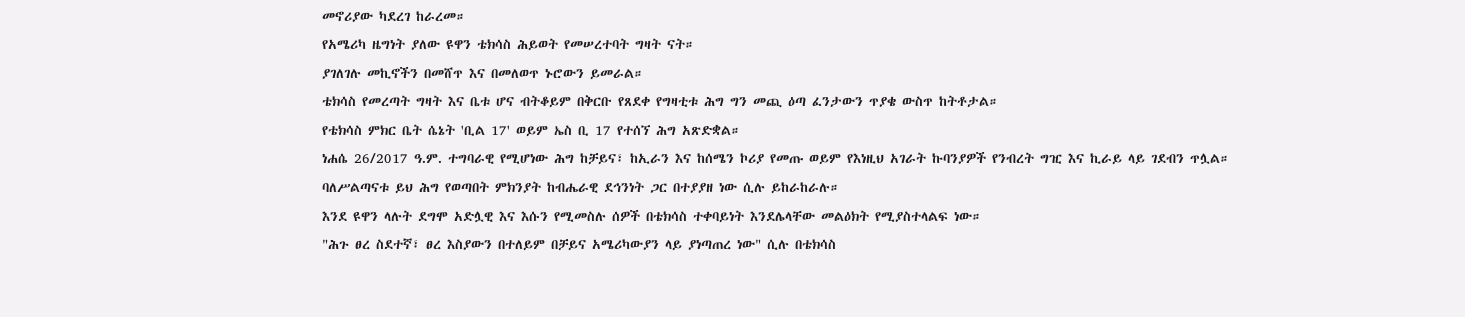መኖሪያው ካደረገ ከራረመ።
የአሜሪካ ዜግነት ያለው ዩዋን ቴክሳስ ሕይወት የመሠረተባት ግዛት ናት።
ያገለገሉ መኪኖችን በመሸጥ እና በመለወጥ ኑሮውን ይመራል።
ቴክሳስ የመረጣት ግዛት እና ቤቱ ሆና ብትቆይም በቅርቡ የጸደቀ የግዛቲቱ ሕግ ግን መጪ ዕጣ ፈንታውን ጥያቄ ውስጥ ከትቶታል።
የቴክሳስ ምክር ቤት ሴኔት 'ቢል 17' ወይም ኤስ ቢ 17 የተሰኘ ሕግ አጽድቋል።
ነሐሴ 26/2017 ዓ.ም. ተግባራዊ የሚሆነው ሕግ ከቻይና፣ ከኢራን እና ከሰሜን ኮሪያ የመጡ ወይም የእነዚህ አገራት ኩባንያዎች የንብረት ግዢ እና ኪራይ ላይ ገደብን ጥሏል።
ባለሥልጣናቱ ይህ ሕግ የወጣበት ምክንያት ከብሔራዊ ደኅንነት ጋር በተያያዘ ነው ሲሉ ይከራከራሉ።
እንደ ዩዋን ላሉት ደግሞ አድሏዊ እና እሱን የሚመስሉ ሰዎች በቴክሳስ ተቀባይነት እንደሌላቸው መልዕክት የሚያስተላልፍ ነው።
"ሕጉ ፀረ ስደተኛ፣ ፀረ እስያውን በተለይም በቻይና አሜሪካውያን ላይ ያነጣጠረ ነው" ሲሉ በቴክሳስ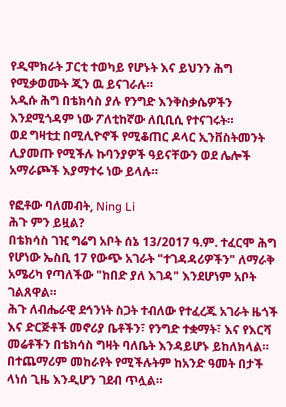የዲሞክራት ፓርቲ ተወካይ የሆኑት እና ይህንን ሕግ የሚቃወሙት ጂን ዉ ይናገራሉ።
አዲሱ ሕግ በቴክሳስ ያሉ የንግድ እንቅስቃሴዎችን እንደሚጎዳም ነው ፖለቲከኛው ለቢቢሲ የተናገሩት።
ወደ ግዛቲቷ በሚሊዮኖች የሚቆጠር ዶላር ኢንቨስትመንት ሊያመጡ የሚችሉ ኩባንያዎች ዓይናቸውን ወደ ሌሎች አማራጮች እያማተሩ ነው ይላሉ።

የፎቶው ባለመብት, Ning Li
ሕጉ ምን ይዟል?
በቴክሳስ ገዢ ግሬግ አቦት ሰኔ 13/2017 ዓ.ም. ተፈርሞ ሕግ የሆነው ኤስቢ 17 የውጭ አገራት "ተገዳዳሪዎችን" ለማራቅ አሜሪካ የጣለችው "ከበድ ያለ እገዳ" እንደሆነም አቦት ገልጸዋል።
ሕጉ ለብሔራዊ ደኅንነት ስጋት ተብለው የተፈረጁ አገራት ዜጎች እና ድርጅቶች መኖሪያ ቤቶችን፣ የንግድ ተቋማት፣ እና የእርሻ መሬቶችን በቴክሳስ ግዛት ባለቤት እንዳይሆኑ ይከለክላል።
በተጨማሪም መከራየት የሚችሉትም ከአንድ ዓመት በታች ላነሰ ጊዜ እንዲሆን ገደብ ጥሏል።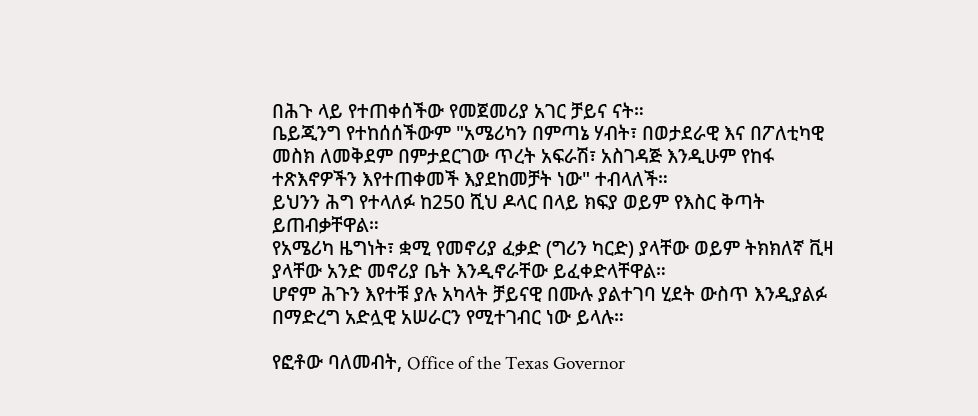በሕጉ ላይ የተጠቀሰችው የመጀመሪያ አገር ቻይና ናት።
ቤይጂንግ የተከሰሰችውም "አሜሪካን በምጣኔ ሃብት፣ በወታደራዊ እና በፖለቲካዊ መስክ ለመቅደም በምታደርገው ጥረት አፍራሽ፣ አስገዳጅ እንዲሁም የከፋ ተጽእኖዎችን እየተጠቀመች እያደከመቻት ነው" ተብላለች።
ይህንን ሕግ የተላለፉ ከ250 ሺህ ዶላር በላይ ክፍያ ወይም የእስር ቅጣት ይጠብቃቸዋል።
የአሜሪካ ዜግነት፣ ቋሚ የመኖሪያ ፈቃድ (ግሪን ካርድ) ያላቸው ወይም ትክክለኛ ቪዛ ያላቸው አንድ መኖሪያ ቤት እንዲኖራቸው ይፈቀድላቸዋል።
ሆኖም ሕጉን እየተቹ ያሉ አካላት ቻይናዊ በሙሉ ያልተገባ ሂደት ውስጥ እንዲያልፉ በማድረግ አድሏዊ አሠራርን የሚተገብር ነው ይላሉ።

የፎቶው ባለመብት, Office of the Texas Governor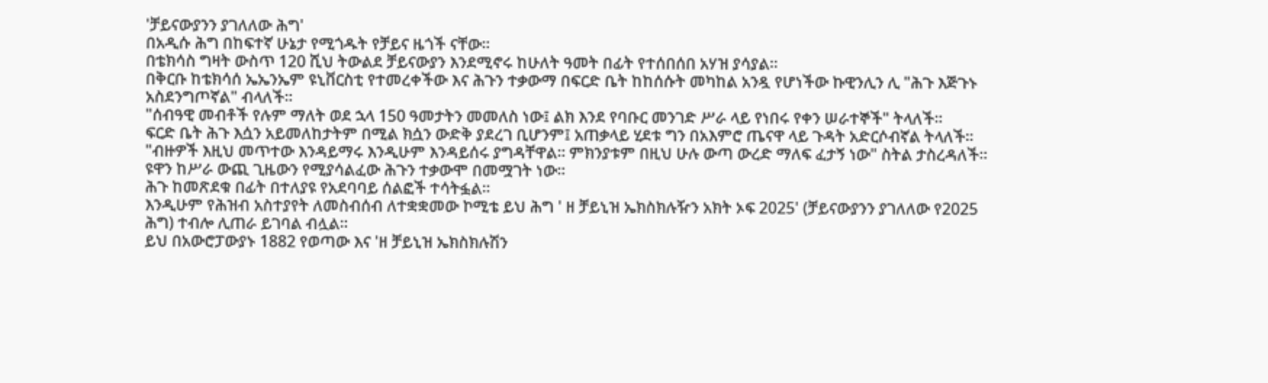'ቻይናውያንን ያገለለው ሕግ'
በአዲሱ ሕግ በከፍተኛ ሁኔታ የሚጎዱት የቻይና ዜጎች ናቸው።
በቴክሳስ ግዛት ውስጥ 120 ሺህ ትውልደ ቻይናውያን እንደሚኖሩ ከሁለት ዓመት በፊት የተሰበሰበ አሃዝ ያሳያል።
በቅርቡ ከቴክሳሰ ኤኤንኤም ዩኒቨርስቲ የተመረቀችው እና ሕጉን ተቃውማ በፍርድ ቤት ከከሰሱት መካከል አንዷ የሆነችው ኩዊንሊን ሊ "ሕጉ እጅጉኑ አስደንግጦኛል" ብላለች።
"ሰብዓዊ መብቶች የሉም ማለት ወደ ኋላ 150 ዓመታትን መመለስ ነው፤ ልክ እንደ የባቡር መንገድ ሥራ ላይ የነበሩ የቀን ሠራተኞች" ትላለች።
ፍርድ ቤት ሕጉ እሷን አይመለከታትም በሚል ክሷን ውድቅ ያደረገ ቢሆንም፤ አጠቃላይ ሂደቱ ግን በአእምሮ ጤናዋ ላይ ጉዳት አድርሶብኛል ትላለች።
"ብዙዎች እዚህ መጥተው እንዳይማሩ እንዲሁም እንዳይሰሩ ያግዳቸዋል። ምክንያቱም በዚህ ሁሉ ውጣ ውረድ ማለፍ ፈታኝ ነው" ስትል ታስረዳለች።
ዩዋን ከሥራ ውጪ ጊዜውን የሚያሳልፈው ሕጉን ተቃውሞ በመሟገት ነው።
ሕጉ ከመጽደቁ በፊት በተለያዩ የአደባባይ ሰልፎች ተሳትፏል።
እንዲሁም የሕዝብ አስተያየት ለመስብሰብ ለተቋቋመው ኮሚቴ ይህ ሕግ ' ዘ ቻይኒዝ ኤክስክሉዥን አክት ኦፍ 2025' (ቻይናውያንን ያገለለው የ2025 ሕግ) ተብሎ ሊጠራ ይገባል ብሏል።
ይህ በአውሮፓውያኑ 1882 የወጣው እና 'ዘ ቻይኒዝ ኤክስክሉሽን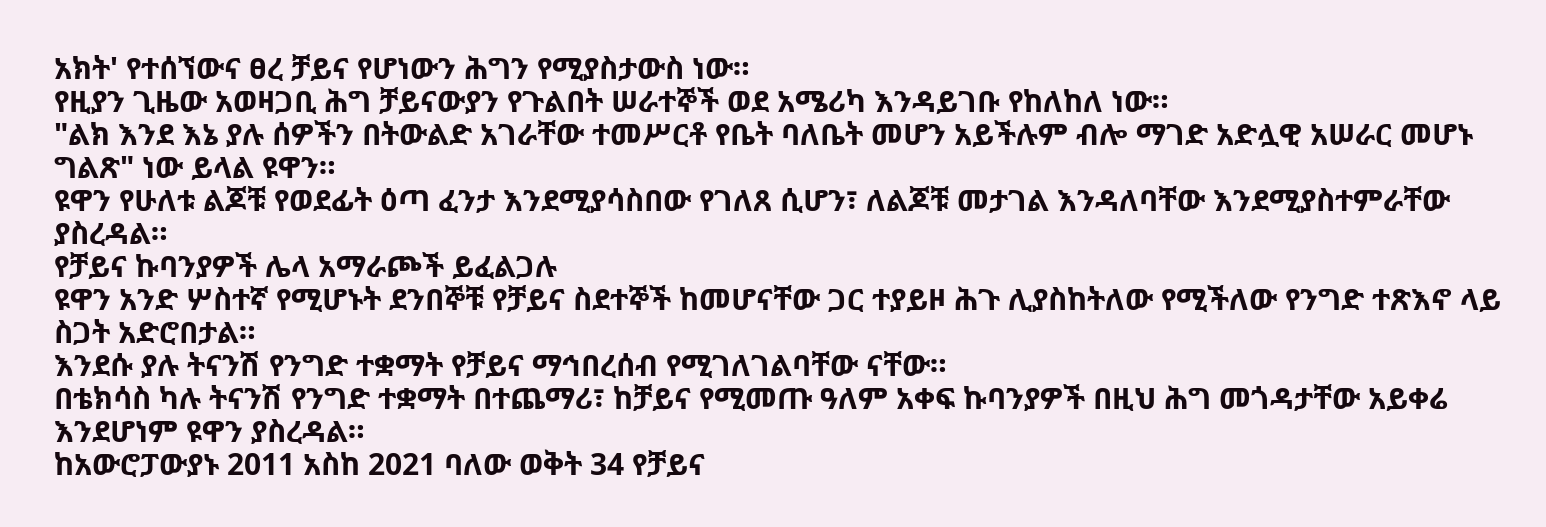አክት' የተሰኘውና ፀረ ቻይና የሆነውን ሕግን የሚያስታውስ ነው።
የዚያን ጊዜው አወዛጋቢ ሕግ ቻይናውያን የጉልበት ሠራተኞች ወደ አሜሪካ እንዳይገቡ የከለከለ ነው።
"ልክ እንደ እኔ ያሉ ሰዎችን በትውልድ አገራቸው ተመሥርቶ የቤት ባለቤት መሆን አይችሉም ብሎ ማገድ አድሏዊ አሠራር መሆኑ ግልጽ" ነው ይላል ዩዋን።
ዩዋን የሁለቱ ልጆቹ የወደፊት ዕጣ ፈንታ እንደሚያሳስበው የገለጸ ሲሆን፣ ለልጆቹ መታገል እንዳለባቸው እንደሚያስተምራቸው ያስረዳል።
የቻይና ኩባንያዎች ሌላ አማራጮች ይፈልጋሉ
ዩዋን አንድ ሦስተኛ የሚሆኑት ደንበኞቹ የቻይና ስደተኞች ከመሆናቸው ጋር ተያይዞ ሕጉ ሊያስከትለው የሚችለው የንግድ ተጽእኖ ላይ ስጋት አድሮበታል።
እንደሱ ያሉ ትናንሽ የንግድ ተቋማት የቻይና ማኅበረሰብ የሚገለገልባቸው ናቸው።
በቴክሳስ ካሉ ትናንሽ የንግድ ተቋማት በተጨማሪ፣ ከቻይና የሚመጡ ዓለም አቀፍ ኩባንያዎች በዚህ ሕግ መጎዳታቸው አይቀሬ እንደሆነም ዩዋን ያስረዳል።
ከአውሮፓውያኑ 2011 አስከ 2021 ባለው ወቅት 34 የቻይና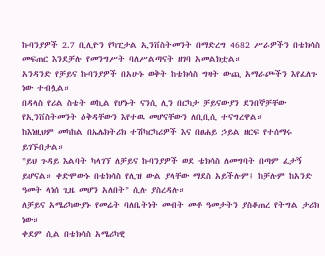ኩባንያዎች 2.7 ቢሊዮን የካፒታል ኢንቨስትመንት በማድረግ 4682 ሥራዎችን በቴክሳስ መፍጠር እንደቻሉ የመንግሥት ባለሥልጣናት ዘገባ አመልክቷል።
አንዳንድ የቻይና ኩባንያዎች በአሁኑ ወቅት ከቴክሳስ ግዛት ውጪ አማራጮችን እየፈለጉ ነው ተብሏል።
በዳላስ የሪል ስቴት ወኪል የሆኑት ናንሲ ሊን በርካታ ቻይናውያን ደንበኞቻቸው የኢንቨስትመንት ዕቅዳቸውን እየተዉ መሆናቸውን ለቢቢሲ ተናግረዋል።
ከእነዚህም መካከል በኤሌክትሪክ ተሽካርካሪዎች እና በፀሐይ ኃይል ዘርፍ የተሰማሩ ይገኙበታል።
"ይህ ጉዳይ እልባት ካላገኘ ለቻይና ኩባንያዎች ወደ ቴክሳስ ለመግባት በጣም ፈታኝ ይሆናል። ቀድሞውኑ በቴክሳስ የሊዝ ውል ያላቸው ማደስ አይችሉም፤ ከቻሉም ከአንድ ዓመት ላነሰ ጊዜ መሆን አለበት" ሲሉ ያስረዳሉ።
ለቻይና አሜሪካውያኑ የመሬት ባለቤትነት መብት መቶ ዓመታትን ያስቆጠረ የትግል ታሪክ ነው።
ቀደም ሲል በቴክሳስ አሜሪካዊ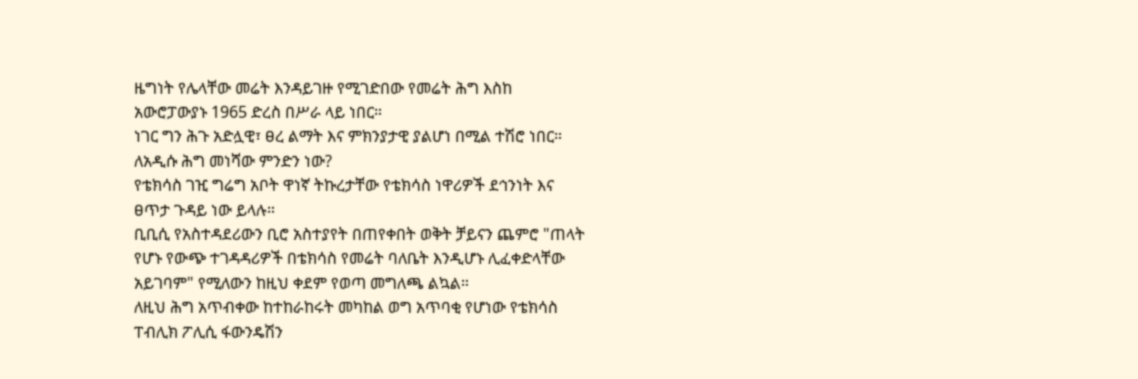ዜግነት የሌላቸው መሬት እንዳይገዙ የሚገድበው የመሬት ሕግ እስከ አውሮፓውያኑ 1965 ድረስ በሥራ ላይ ነበር።
ነገር ግን ሕጉ አድሏዊ፣ ፀረ ልማት እና ምክንያታዊ ያልሆነ በሚል ተሽሮ ነበር።
ለአዲሱ ሕግ መነሻው ምንድን ነው?
የቴክሳስ ገዢ ግሬግ አቦት ዋነኛ ትኩረታቸው የቴክሳስ ነዋሪዎች ደኅንነት እና ፀጥታ ጉዳይ ነው ይላሉ።
ቢቢሲ የአስተዳደሪውን ቢሮ አስተያየት በጠየቀበት ወቅት ቻይናን ጨምሮ "ጠላት የሆኑ የውጭ ተገዳዳሪዎች በቴክሳስ የመሬት ባለቤት እንዲሆኑ ሊፈቀድላቸው አይገባም" የሚለውን ከዚህ ቀደም የወጣ መግለጫ ልኳል።
ለዚህ ሕግ አጥብቀው ከተከራከሩት መካከል ወግ አጥባቂ የሆነው የቴክሳስ ፐብሊክ ፖሊሲ ፋውንዴሽን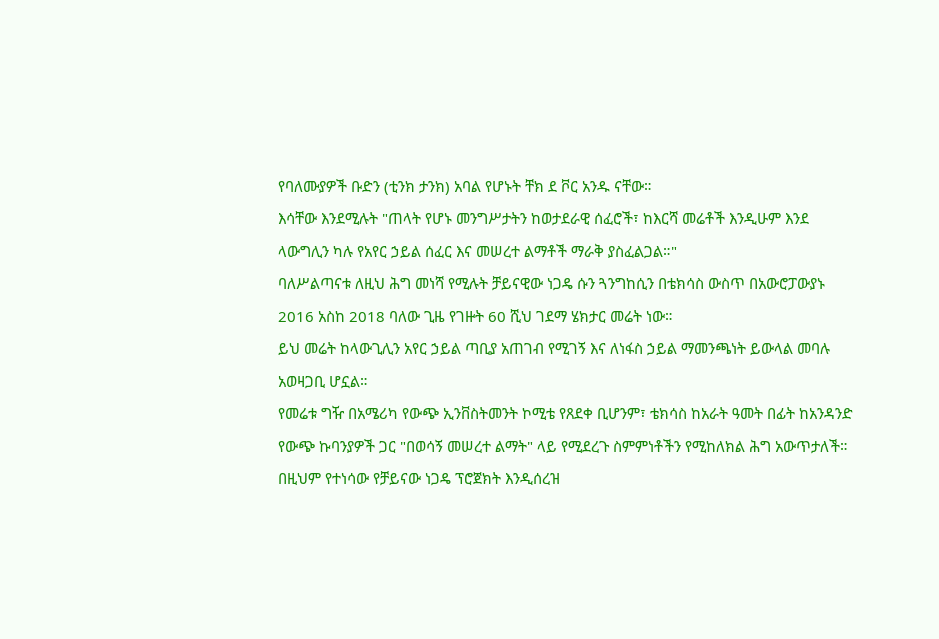የባለሙያዎች ቡድን (ቲንክ ታንክ) አባል የሆኑት ቸክ ደ ቮር አንዱ ናቸው።
እሳቸው እንደሚሉት "ጠላት የሆኑ መንግሥታትን ከወታደራዊ ሰፈሮች፣ ከእርሻ መሬቶች እንዲሁም እንደ ላውግሊን ካሉ የአየር ኃይል ሰፈር እና መሠረተ ልማቶች ማራቅ ያስፈልጋል።"
ባለሥልጣናቱ ለዚህ ሕግ መነሻ የሚሉት ቻይናዊው ነጋዴ ሱን ጓንግከሲን በቴክሳስ ውስጥ በአውሮፓውያኑ 2016 አስከ 2018 ባለው ጊዜ የገዙት 60 ሺህ ገደማ ሄክታር መሬት ነው።
ይህ መሬት ከላውጊሊን አየር ኃይል ጣቢያ አጠገብ የሚገኝ እና ለነፋስ ኃይል ማመንጫነት ይውላል መባሉ አወዛጋቢ ሆኗል።
የመሬቱ ግዥ በአሜሪካ የውጭ ኢንቨስትመንት ኮሚቴ የጸደቀ ቢሆንም፣ ቴክሳስ ከአራት ዓመት በፊት ከአንዳንድ የውጭ ኩባንያዎች ጋር "በወሳኝ መሠረተ ልማት" ላይ የሚደረጉ ስምምነቶችን የሚከለክል ሕግ አውጥታለች።
በዚህም የተነሳው የቻይናው ነጋዴ ፕሮጀክት እንዲሰረዝ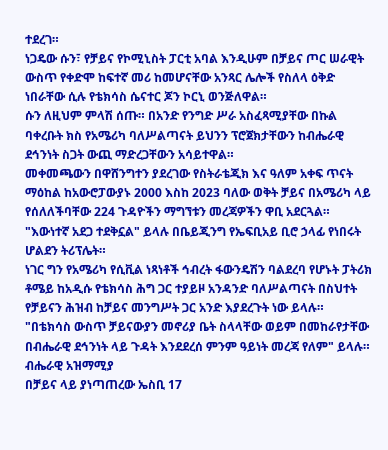ተደረገ።
ነጋዴው ሱን፣ የቻይና የኮሚኒስት ፓርቲ አባል እንዲሁም በቻይና ጦር ሠራዊት ውስጥ የቀድሞ ከፍተኛ መሪ ከመሆናቸው አንጻር ሌሎች የስለላ ዕቅድ ነበራቸው ሲሉ የቴክሳስ ሴናተር ጆን ኮርኒ ወንጅለዋል።
ሱን ለዚህም ምላሽ ሰጡ። በአንድ የንግድ ሥራ አስፈጻሚያቸው በኩል ባቀረቡት ክስ የአሜሪካ ባለሥልጣናት ይህንን ፕሮጀክታቸውን ከብሔራዊ ደኅንነት ስጋት ውጪ ማድረጋቸውን አሳይተዋል።
መቀመጫውን በዋሸንግተን ያደረገው የስትራቴጂክ እና ዓለም አቀፍ ጥናት ማዕከል ከአውሮፓውያኑ 2000 እስከ 2023 ባለው ወቅት ቻይና በአሜሪካ ላይ የሰለለችባቸው 224 ጉዳዮችን ማግኘቱን መረጃዎችን ዋቢ አደርጓል።
"እውነተኛ አደጋ ተደቅኗል" ይላሉ በቤይጂንግ የኤፍቢአይ ቢሮ ኃላፊ የነበሩት ሆልደን ትሪፕሌት።
ነገር ግን የአሜሪካ የሲቪል ነጻነቶች ኅብረት ፋውንዴሽን ባልደረባ የሆኑት ፓትሪክ ቶሜይ ከአዲሱ የቴክሳስ ሕግ ጋር ተያይዞ አንዳንድ ባለሥልጣናት በስህተት የቻይናን ሕዝብ ከቻይና መንግሥት ጋር አንድ እያደረጉት ነው ይላሉ።
"በቴክሳስ ውስጥ ቻይናውያን መኖሪያ ቤት ስላላቸው ወይም በመከራየታቸው በብሔራዊ ደኅንነት ላይ ጉዳት እንደደረሰ ምንም ዓይነት መረጃ የለም" ይላሉ።
ብሔራዊ አዝማሚያ
በቻይና ላይ ያነጣጠረው ኤስቢ 17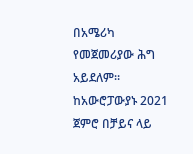በአሜሪካ የመጀመሪያው ሕግ አይደለም።
ከአውሮፓውያኑ 2021 ጀምሮ በቻይና ላይ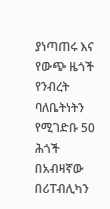ያነጣጠሩ እና የውጭ ዜጎች የንብረት ባለቤትነትን የሚገድቡ 50 ሕጎች በአብዛኛው በሪፐብሊካን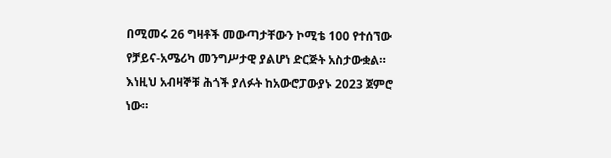በሚመሩ 26 ግዛቶች መውጣታቸውን ኮሚቴ 100 የተሰኘው የቻይና-አሜሪካ መንግሥታዊ ያልሆነ ድርጅት አስታውቋል።
እነዚህ አብዛኞቹ ሕጎች ያለፉት ከአውሮፓውያኑ 2023 ጀምሮ ነው።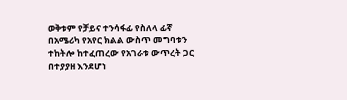ወቅቱም የቻይና ተንሳፋፊ የስለላ ፊኛ በአሜሪካ የአየር ክልል ውስጥ መግባቱን ተከትሎ ከተፈጠረው የአገራቱ ውጥረት ጋር በተያያዘ እንደሆነ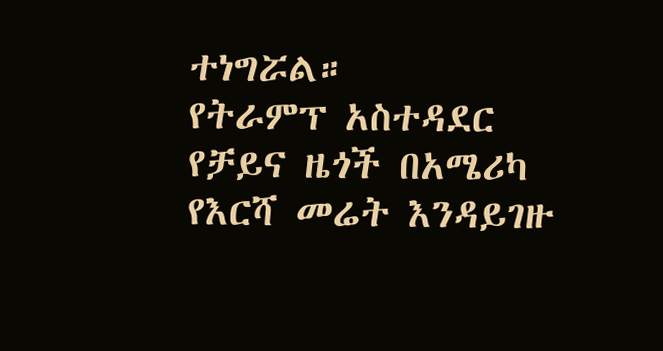ተነግሯል።
የትራምፕ አስተዳደር የቻይና ዜጎች በአሜሪካ የእርሻ መሬት እንዳይገዙ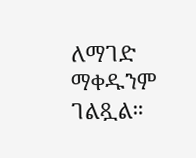ለማገድ ማቀዱንም ገልጿል።